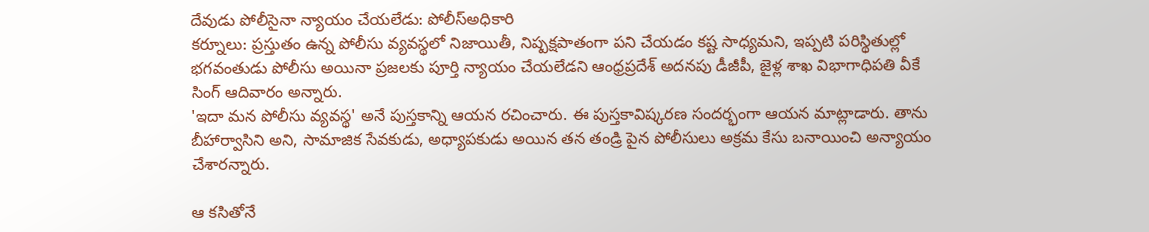దేవుడు పోలీసైనా న్యాయం చేయలేడు: పోలీస్అధికారి
కర్నూలు: ప్రస్తుతం ఉన్న పోలీసు వ్యవస్థలో నిజాయితీ, నిష్పక్షపాతంగా పని చేయడం కష్ట సాధ్యమని, ఇప్పటి పరిస్థితుల్లో భగవంతుడు పోలీసు అయినా ప్రజలకు పూర్తి న్యాయం చేయలేడని ఆంధ్రప్రదేశ్ అదనపు డీజీపీ, జైళ్ల శాఖ విభాగాధిపతి వీకే సింగ్ ఆదివారం అన్నారు.
'ఇదా మన పోలీసు వ్యవస్థ' అనే పుస్తకాన్ని ఆయన రచించారు. ఈ పుస్తకావిష్కరణ సందర్భంగా ఆయన మాట్లాడారు. తాను బీహార్వాసిని అని, సామాజిక సేవకుడు, అధ్యాపకుడు అయిన తన తండ్రి పైన పోలీసులు అక్రమ కేసు బనాయించి అన్యాయం చేశారన్నారు.

ఆ కసితోనే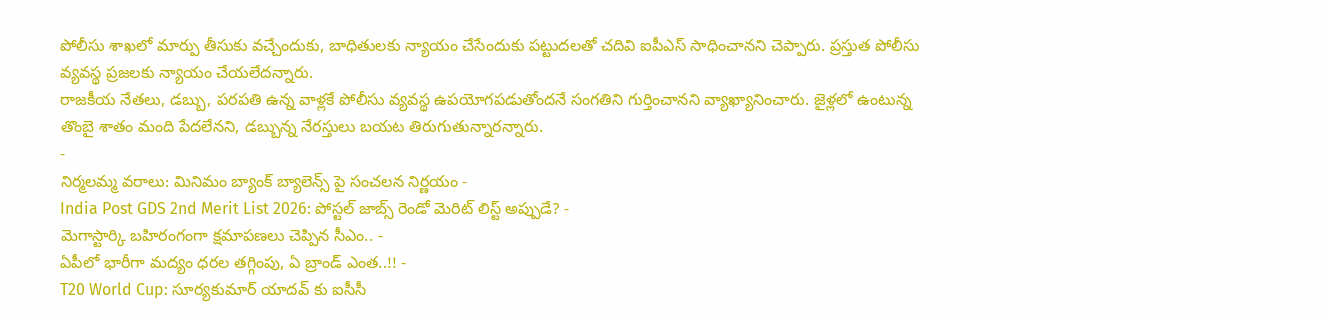పోలీసు శాఖలో మార్పు తీసుకు వచ్చేందుకు, బాధితులకు న్యాయం చేసేందుకు పట్టుదలతో చదివి ఐపీఎస్ సాధించానని చెప్పారు. ప్రస్తుత పోలీసు వ్యవస్థ ప్రజలకు న్యాయం చేయలేదన్నారు.
రాజకీయ నేతలు, డబ్బు, పరపతి ఉన్న వాళ్లకే పోలీసు వ్యవస్థ ఉపయోగపడుతోందనే సంగతిని గుర్తించానని వ్యాఖ్యానించారు. జైళ్లలో ఉంటున్న తొంబై శాతం మంది పేదలేనని, డబ్బున్న నేరస్తులు బయట తిరుగుతున్నారన్నారు.
-
నిర్మలమ్మ వరాలు: మినిమం బ్యాంక్ బ్యాలెన్స్ పై సంచలన నిర్ణయం -
India Post GDS 2nd Merit List 2026: పోస్టల్ జాబ్స్ రెండో మెరిట్ లిస్ట్ అప్పుడే? -
మెగాస్టార్కి బహిరంగంగా క్షమాపణలు చెప్పిన సీఎం.. -
ఏపీలో భారీగా మద్యం ధరల తగ్గింపు, ఏ బ్రాండ్ ఎంత..!! -
T20 World Cup: సూర్యకుమార్ యాదవ్ కు ఐసీసీ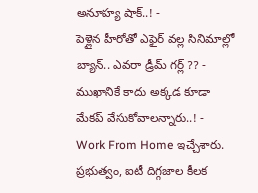అనూహ్య షాక్..! -
పెళ్లైన హీరోతో ఎఫైర్ వల్ల సినిమాల్లో బ్యాన్.. ఎవరా డ్రీమ్ గర్ల్ ?? -
ముఖానికే కాదు అక్కడ కూడా మేకప్ వేసుకోవాలన్నారు..! -
Work From Home ఇచ్చేశారు. ప్రభుత్వం, ఐటీ దిగ్గజాల కీలక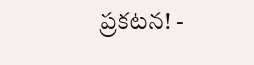ప్రకటన! -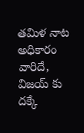తమిళ నాట అధికారం వారిదే, విజయ్ కు దక్కే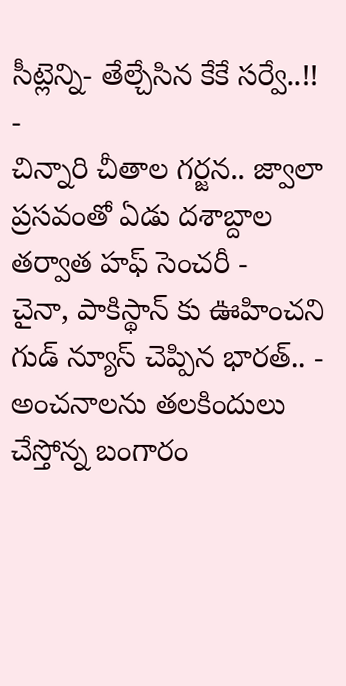సీట్లెన్ని- తేల్చేసిన కేకే సర్వే..!! -
చిన్నారి చీతాల గర్జన.. జ్వాలా ప్రసవంతో ఏడు దశాబ్దాల తర్వాత హఫ్ సెంచరీ -
చైనా, పాకిస్థాన్ కు ఊహించని గుడ్ న్యూస్ చెప్పిన భారత్.. -
అంచనాలను తలకిందులు చేస్తోన్న బంగారం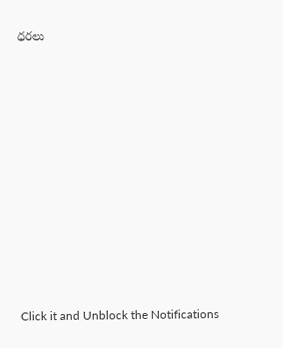ధరలు












Click it and Unblock the Notifications